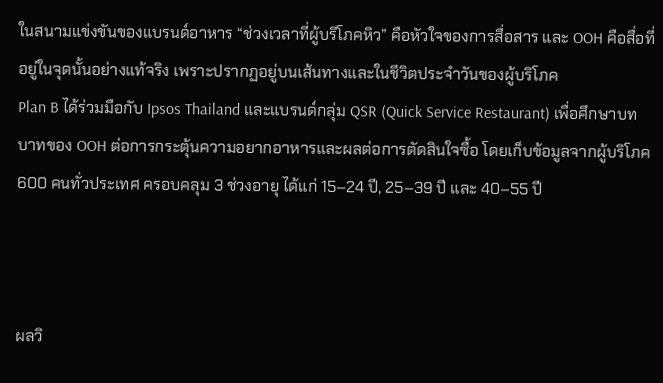ในสนามแข่งขันของแบรนด์อาหาร “ช่วงเวลาที่ผู้บริโภคหิว” คือหัวใจของการสื่อสาร และ OOH คือสื่อที่อยู่ในจุดนั้นอย่างแท้จริง เพราะปรากฏอยู่บนเส้นทางและในชีวิตประจำวันของผู้บริโภค
Plan B ได้ร่วมมือกับ Ipsos Thailand และแบรนด์กลุ่ม QSR (Quick Service Restaurant) เพื่อศึกษาบทบาทของ OOH ต่อการกระตุ้นความอยากอาหารและผลต่อการตัดสินใจซื้อ โดยเก็บข้อมูลจากผู้บริโภค 600 คนทั่วประเทศ ครอบคลุม 3 ช่วงอายุ ได้แก่ 15–24 ปี, 25–39 ปี และ 40–55 ปี



ผลวิ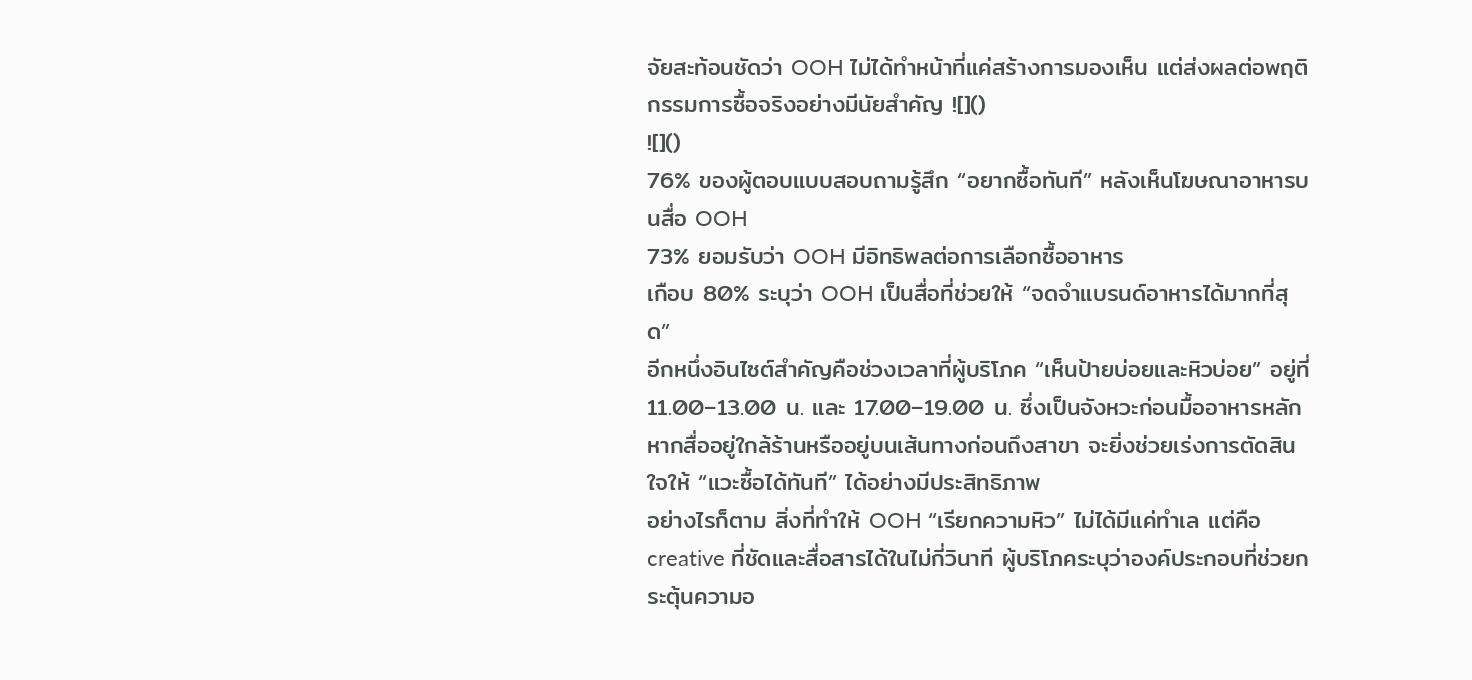จัยสะท้อนชัดว่า OOH ไม่ได้ทำหน้าที่แค่สร้างการมองเห็น แต่ส่งผลต่อพฤติกรรมการซื้อจริงอย่างมีนัยสำคัญ ![]()
![]()
76% ของผู้ตอบแบบสอบถามรู้สึก “อยากซื้อทันที” หลังเห็นโฆษณาอาหารบนสื่อ OOH
73% ยอมรับว่า OOH มีอิทธิพลต่อการเลือกซื้ออาหาร
เกือบ 80% ระบุว่า OOH เป็นสื่อที่ช่วยให้ “จดจำแบรนด์อาหารได้มากที่สุด”
อีกหนึ่งอินไซต์สำคัญคือช่วงเวลาที่ผู้บริโภค “เห็นป้ายบ่อยและหิวบ่อย” อยู่ที่ 11.00–13.00 น. และ 17.00–19.00 น. ซึ่งเป็นจังหวะก่อนมื้ออาหารหลัก หากสื่ออยู่ใกล้ร้านหรืออยู่บนเส้นทางก่อนถึงสาขา จะยิ่งช่วยเร่งการตัดสินใจให้ “แวะซื้อได้ทันที” ได้อย่างมีประสิทธิภาพ
อย่างไรก็ตาม สิ่งที่ทำให้ OOH “เรียกความหิว” ไม่ได้มีแค่ทำเล แต่คือ creative ที่ชัดและสื่อสารได้ในไม่กี่วินาที ผู้บริโภคระบุว่าองค์ประกอบที่ช่วยกระตุ้นความอ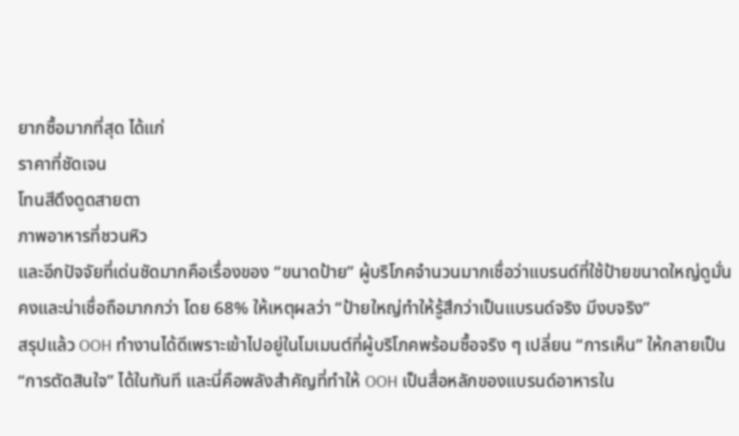ยากซื้อมากที่สุด ได้แก่
ราคาที่ชัดเจน
โทนสีดึงดูดสายตา
ภาพอาหารที่ชวนหิว
และอีกปัจจัยที่เด่นชัดมากคือเรื่องของ “ขนาดป้าย” ผู้บริโภคจำนวนมากเชื่อว่าแบรนด์ที่ใช้ป้ายขนาดใหญ่ดูมั่นคงและน่าเชื่อถือมากกว่า โดย 68% ให้เหตุผลว่า “ป้ายใหญ่ทำให้รู้สึกว่าเป็นแบรนด์จริง มีงบจริง”
สรุปแล้ว OOH ทำงานได้ดีเพราะเข้าไปอยู่ในโมเมนต์ที่ผู้บริโภคพร้อมซื้อจริง ๆ เปลี่ยน “การเห็น” ให้กลายเป็น “การตัดสินใจ” ได้ในทันที และนี่คือพลังสำคัญที่ทำให้ OOH เป็นสื่อหลักของแบรนด์อาหารใน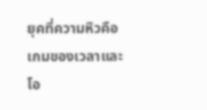ยุคที่ความหิวคือเกมของเวลาและโอ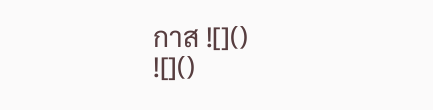กาส ![]()
![]()